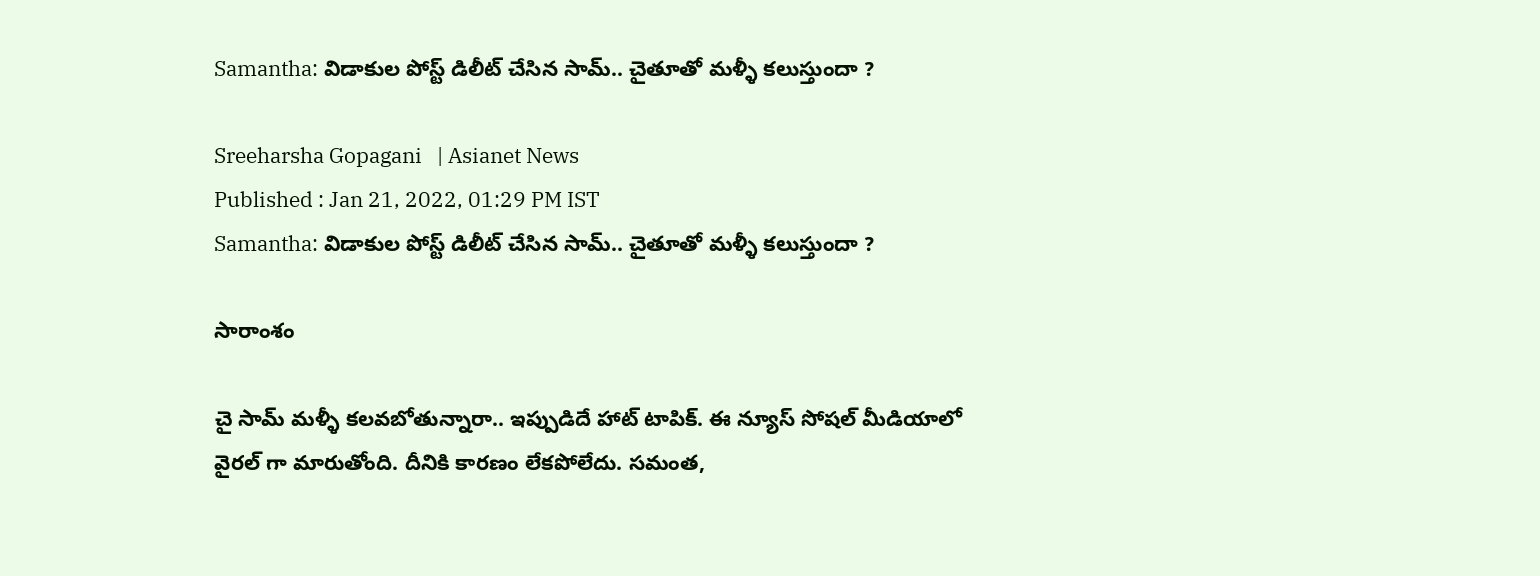Samantha: విడాకుల పోస్ట్ డిలీట్ చేసిన సామ్.. చైతూతో మళ్ళీ కలుస్తుందా ?

Sreeharsha Gopagani   | Asianet News
Published : Jan 21, 2022, 01:29 PM IST
Samantha: విడాకుల పోస్ట్ డిలీట్ చేసిన సామ్.. చైతూతో మళ్ళీ కలుస్తుందా ?

సారాంశం

చై సామ్ మళ్ళీ కలవబోతున్నారా.. ఇప్పుడిదే హాట్ టాపిక్. ఈ న్యూస్ సోషల్ మీడియాలో వైరల్ గా మారుతోంది. దీనికి కారణం లేకపోలేదు. సమంత,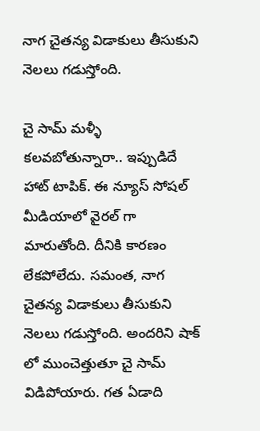నాగ చైతన్య విడాకులు తీసుకుని నెలలు గడుస్తోంది.

చై సామ్ మళ్ళీ కలవబోతున్నారా.. ఇప్పుడిదే హాట్ టాపిక్. ఈ న్యూస్ సోషల్ మీడియాలో వైరల్ గా మారుతోంది. దీనికి కారణం లేకపోలేదు. సమంత, నాగ చైతన్య విడాకులు తీసుకుని నెలలు గడుస్తోంది. అందరిని షాక్ లో ముంచెత్తుతూ చై సామ్ విడిపోయారు. గత ఏడాది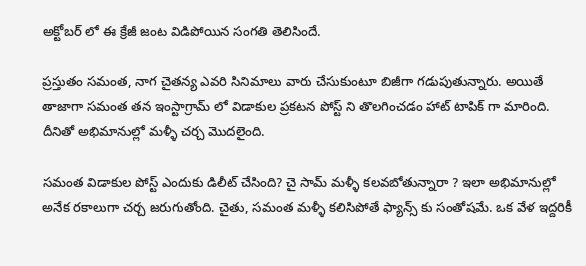అక్టోబర్ లో ఈ క్రేజీ జంట విడిపోయిన సంగతి తెలిసిందే.

ప్రస్తుతం సమంత, నాగ చైతన్య ఎవరి సినిమాలు వారు చేసుకుంటూ బిజీగా గడుపుతున్నారు. అయితే తాజాగా సమంత తన ఇంస్టాగ్రామ్ లో విడాకుల ప్రకటన పోస్ట్ ని తొలగించడం హాట్ టాపిక్ గా మారింది. దీనితో అభిమానుల్లో మళ్ళీ చర్చ మొదలైంది.

సమంత విడాకుల పోస్ట్ ఎందుకు డిలీట్ చేసింది? చై సామ్ మళ్ళీ కలవబోతున్నారా ? ఇలా అభిమానుల్లో అనేక రకాలుగా చర్చ జరుగుతోంది. చైతు, సమంత మళ్ళీ కలిసిపోతే ఫ్యాన్స్ కు సంతోషమే. ఒక వేళ ఇద్దరికీ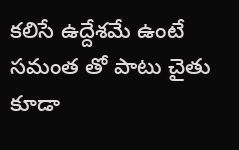కలిసే ఉద్దేశమే ఉంటే సమంత తో పాటు చైతు కూడా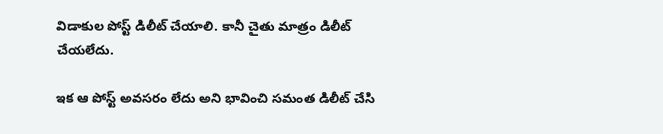విడాకుల పోస్ట్ డిలీట్ చేయాలి. కానీ చైతు మాత్రం డిలీట్ చేయలేదు.

ఇక ఆ పోస్ట్ అవసరం లేదు అని భావించి సమంత డిలీట్ చేసి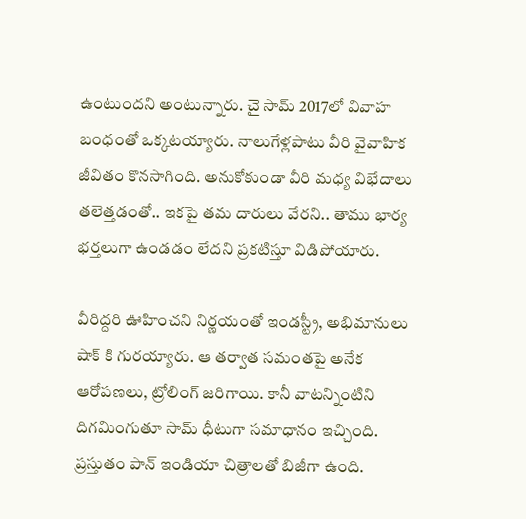ఉంటుందని అంటున్నారు. చై సామ్ 2017లో వివాహ బంధంతో ఒక్కటయ్యారు. నాలుగేళ్లపాటు వీరి వైవాహిక జీవితం కొనసాగింది. అనుకోకుండా వీరి మధ్య విభేదాలు తలెత్తడంతో.. ఇకపై తమ దారులు వేరని.. తాము భార్య భర్తలుగా ఉండడం లేదని ప్రకటిస్తూ విడిపోయారు.

వీరిద్దరి ఊహించని నిర్ణయంతో ఇండస్ట్రీ, అభిమానులు షాక్ కి గురయ్యారు. ఆ తర్వాత సమంతపై అనేక ఆరోపణలు, ట్రోలింగ్ జరిగాయి. కానీ వాటన్నింటిని దిగమింగుతూ సామ్ ధీటుగా సమాధానం ఇచ్చింది. ప్రస్తుతం పాన్ ఇండియా చిత్రాలతో బిజీగా ఉంది.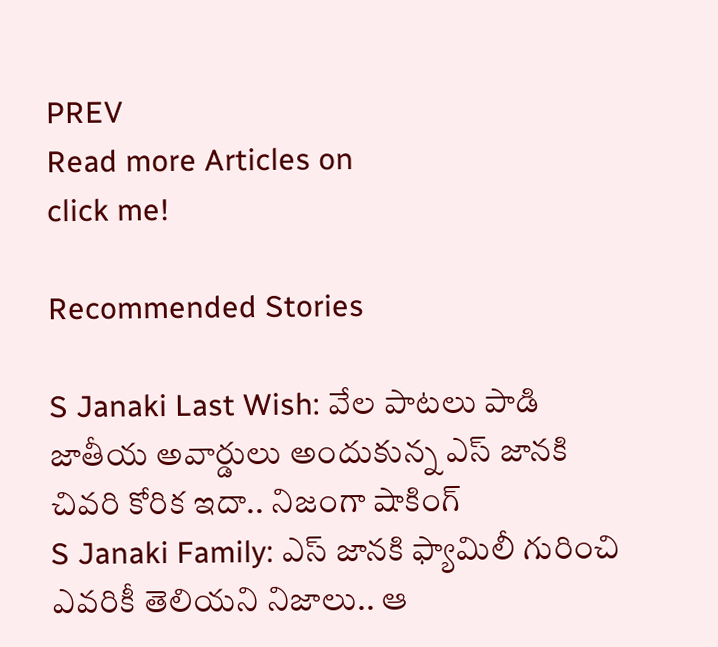PREV
Read more Articles on
click me!

Recommended Stories

S Janaki Last Wish: వేల పాటలు పాడి జాతీయ అవార్డులు అందుకున్న ఎస్ జానకి చివరి కోరిక ఇదా.. నిజంగా షాకింగ్
S Janaki Family: ఎస్‌ జానకి ఫ్యామిలీ గురించి ఎవరికీ తెలియని నిజాలు.. ఆ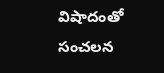విషాదంతో సంచలన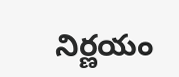నిర్ణయం